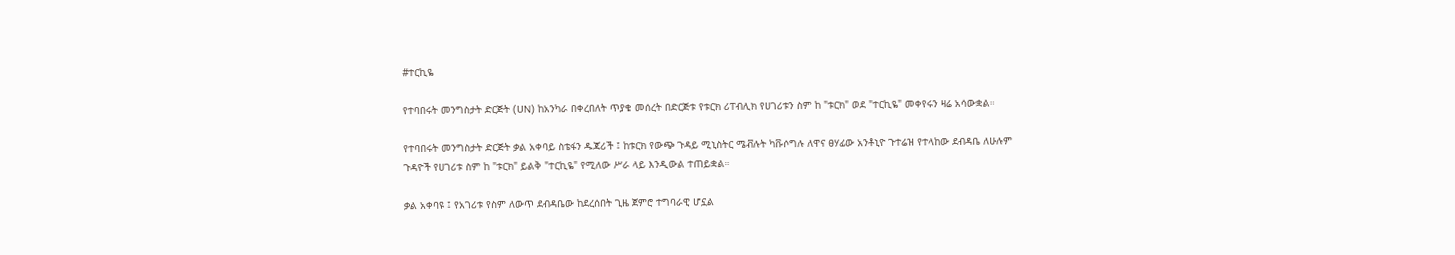#ተርኪዬ

የተባበሩት መንግስታት ድርጅት (UN) ከአንካራ በቀረበለት ጥያቄ መሰረት በድርጅቱ የቱርክ ሪፐብሊክ የሀገሪቱን ስም ከ "ቱርክ" ወደ "ተርኪዬ" መቀየሩን ዛሬ አሳውቋል።

የተባበሩት መንግስታት ድርጅት ቃል አቀባይ ስቴፋን ዱጃሪች ፤ ከቱርክ የውጭ ጉዳይ ሚኒስትር ሜቭሉት ካቩሶግሉ ለዋና ፀሃፊው አንቶኒዮ ጉተሬዝ የተላከው ደብዳቤ ለሁሉም ጉዳዮች የሀገሪቱ ስም ከ "ቱርክ" ይልቅ "ተርኪዬ" የሚለው ሥራ ላይ እንዲውል ተጠይቋል።

ቃል አቀባዩ ፤ የአገሪቱ የስም ለውጥ ደብዳቤው ከደረሰበት ጊዜ ጀምሮ ተግባራዊ ሆኗል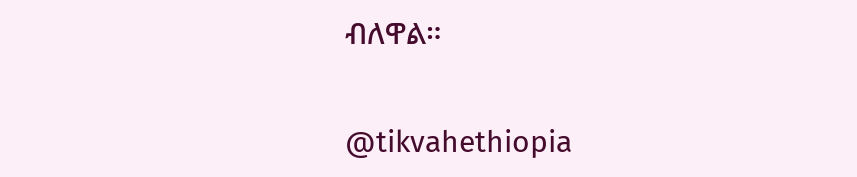ብለዋል።

@tikvahethiopia